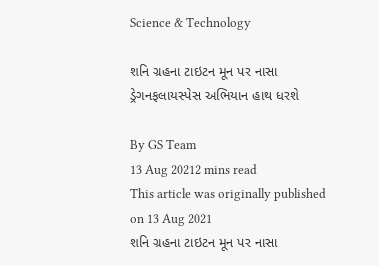Science & Technology

શનિ ગ્રહના ટાઇટન મૂન પર નાસા ડ્રેગનફલાયસ્પેસ અભિયાન હાથ ધરશે

By GS Team
13 Aug 20212 mins read
This article was originally published on 13 Aug 2021
શનિ ગ્રહના ટાઇટન મૂન પર નાસા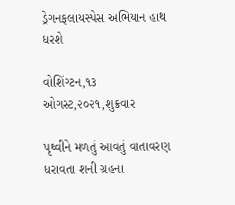ડ્રેગનફલાયસ્પેસ અભિયાન હાથ ધરશે

વોશિંગ્ટન,૧૩ ઓગસ્ટ,૨૦૨૧,શુક્રવાર

પૃથ્વીને મળતું આવતું વાતાવરણ ધરાવતા શની ગ્રહના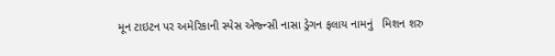મૂન ટાઇટન પર અમેરિકાની સ્પેસ એજ્ન્સી નાસા ડ્રેગન ફલાય નામનું   મિશન શરુ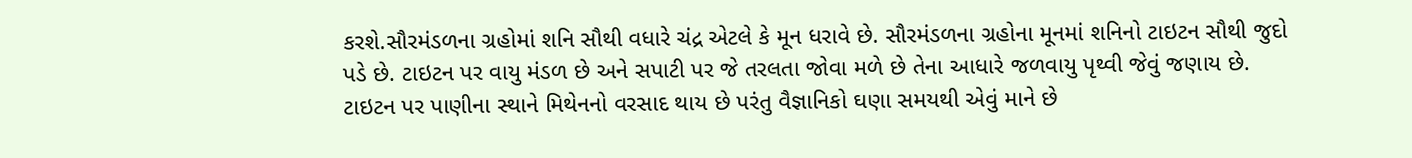કરશે.સૌરમંડળના ગ્રહોમાં શનિ સૌથી વધારે ચંદ્ર એટલે કે મૂન ધરાવે છે. સૌરમંડળના ગ્રહોના મૂનમાં શનિનો ટાઇટન સૌથી જુદો પડે છે. ટાઇટન પર વાયુ મંડળ છે અને સપાટી પર જે તરલતા જોવા મળે છે તેના આધારે જળવાયુ પૃથ્વી જેવું જણાય છે. ટાઇટન પર પાણીના સ્થાને મિથેનનો વરસાદ થાય છે પરંતુ વૈજ્ઞાનિકો ઘણા સમયથી એવું માને છે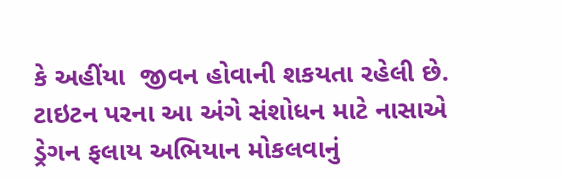કે અહીંયા  જીવન હોવાની શકયતા રહેલી છે. ટાઇટન પરના આ અંગે સંશોધન માટે નાસાએ ડ્રેગન ફલાય અભિયાન મોકલવાનું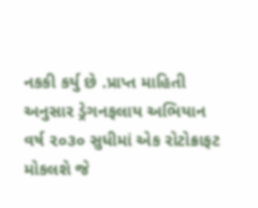નકકી કર્યુ છે .પ્રાપ્ત માહિતી અનુસાર ડ્રેગનફલાય અભિયાન વર્ષ ૨૦૩૦ સુધીમાં એક રોટોક્રાફટ મોકલશે જે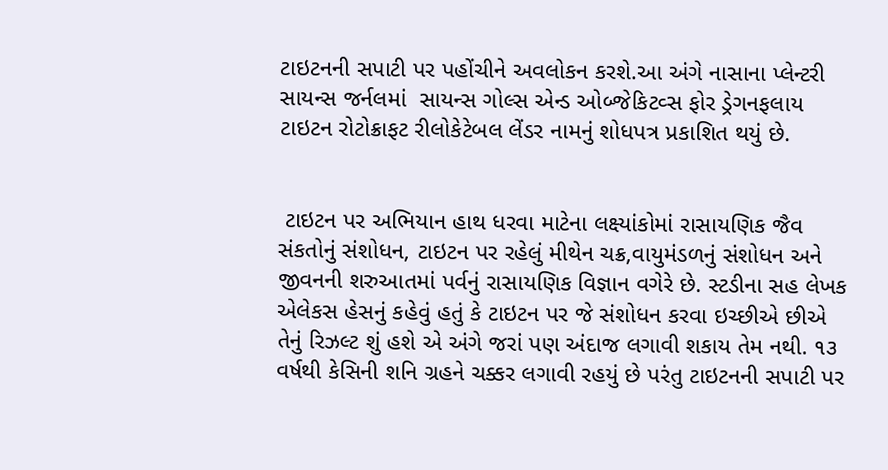ટાઇટનની સપાટી પર પહોંચીને અવલોકન કરશે.આ અંગે નાસાના પ્લેન્ટરી સાયન્સ જર્નલમાં  સાયન્સ ગોલ્સ એન્ડ ઓબ્જેકિટવ્સ ફોર ડ્રેગનફલાય ટાઇટન રોટોક્રાફટ રીલોકેટેબલ લેંડર નામનું શોધપત્ર પ્રકાશિત થયું છે.


 ટાઇટન પર અભિયાન હાથ ધરવા માટેના લક્ષ્યાંકોમાં રાસાયણિક જૈવ સંકતોનું સંશોધન, ટાઇટન પર રહેલું મીથેન ચક્ર,વાયુમંડળનું સંશોધન અને જીવનની શરુઆતમાં પર્વનું રાસાયણિક વિજ્ઞાન વગેરે છે. સ્ટડીના સહ લેખક એલેકસ હેસનું કહેવું હતું કે ટાઇટન પર જે સંશોધન કરવા ઇચ્છીએ છીએ તેનું રિઝલ્ટ શું હશે એ અંગે જરાં પણ અંદાજ લગાવી શકાય તેમ નથી. ૧૩ વર્ષથી કેસિની શનિ ગ્રહને ચક્કર લગાવી રહયું છે પરંતુ ટાઇટનની સપાટી પર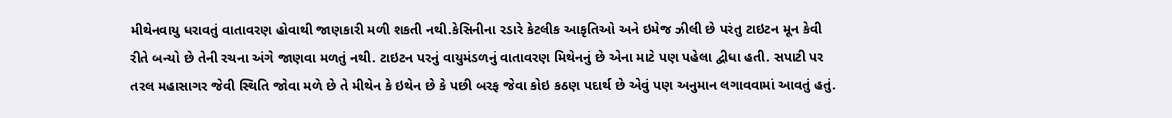મીથેનવાયુ ધરાવતું વાતાવરણ હોવાથી જાણકારી મળી શકતી નથી.કેસિનીના રડારે કેટલીક આકૃતિઓ અને ઇમેજ ઝીલી છે પરંતુ ટાઇટન મૂન કેવી રીતે બન્યો છે તેની રચના અંગે જાણવા મળતું નથી. ટાઇટન પરનું વાયુમંડળનું વાતાવરણ મિથેનનું છે એના માટે પણ પહેલા દ્વીધા હતી. સપાટી પર તરલ મહાસાગર જેવી સ્થિતિ જોવા મળે છે તે મીથેન કે ઇથેન છે કે પછી બરફ જેવા કોઇ કઠણ પદાર્થ છે એવું પણ અનુમાન લગાવવામાં આવતું હતું.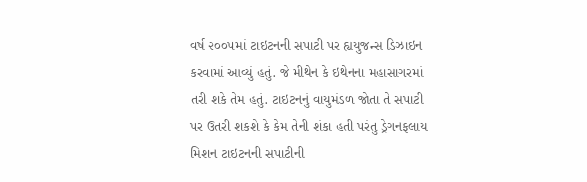વર્ષ ૨૦૦૫માં ટાઇટનની સપાટી પર હ્યયુજન્સ ડિઝાઇન કરવામાં આવ્યું હતું. જે મીથેન કે ઇથેનના મહાસાગરમાં તરી શકે તેમ હતું. ટાઇટનનું વાયુમંડળ જોતા તે સપાટી પર ઉતરી શકશે કે કેમ તેની શંકા હતી પરંતુ ડ્રેગનફલાય મિશન ટાઇટનની સપાટીની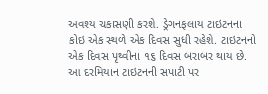અવશ્ય ચકાસણી કરશે. ડ્રેગનફલાય ટાઇટનના કોઇ એક સ્થળે એક દિવસ સુધી રહેશે. ટાઇટનનો એક દિવસ પૃથ્વીના ૧૬ દિવસ બરાબર થાય છે. આ દરમિયાન ટાઇટનની સપાટી પર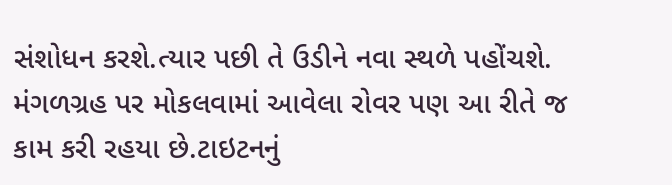સંશોધન કરશે.ત્યાર પછી તે ઉડીને નવા સ્થળે પહોંચશે. મંગળગ્રહ પર મોકલવામાં આવેલા રોવર પણ આ રીતે જ કામ કરી રહયા છે.ટાઇટનનું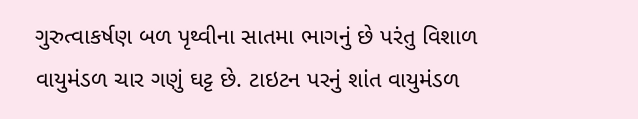ગુરુત્વાકર્ષણ બળ પૃથ્વીના સાતમા ભાગનું છે પરંતુ વિશાળ વાયુમંડળ ચાર ગણું ઘટ્ટ છે. ટાઇટન પરનું શાંત વાયુમંડળ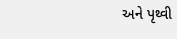અને પૃથ્વી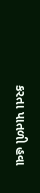કરતા પાતળી હવા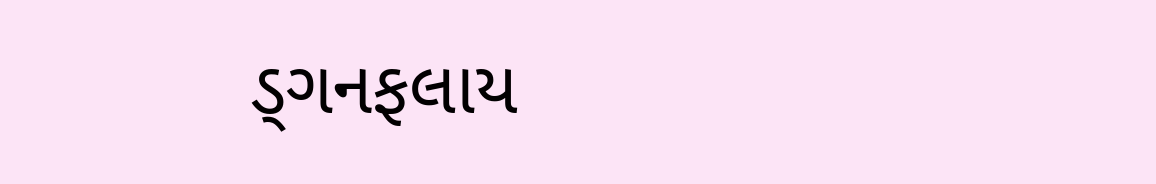ડ્ગનફલાય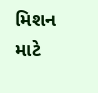મિશન માટે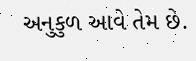અનુકુળ આવે તેમ છે.